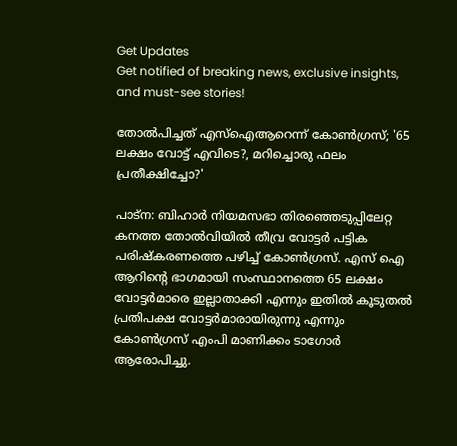Get Updates
Get notified of breaking news, exclusive insights, and must-see stories!

തോല്‍പിച്ചത് എസ്‌ഐആറെന്ന് കോണ്‍ഗ്രസ്; '65 ലക്ഷം വോട്ട് എവിടെ?, മറിച്ചൊരു ഫലം പ്രതീക്ഷിച്ചോ?'

പാട്‌ന: ബിഹാര്‍ നിയമസഭാ തിരഞ്ഞെടുപ്പിലേറ്റ കനത്ത തോല്‍വിയില്‍ തീവ്ര വോട്ടര്‍ പട്ടിക പരിഷ്‌കരണത്തെ പഴിച്ച് കോണ്‍ഗ്രസ്. എസ് ഐ ആറിന്റെ ഭാഗമായി സംസ്ഥാനത്തെ 65 ലക്ഷം വോട്ടര്‍മാരെ ഇല്ലാതാക്കി എന്നും ഇതില്‍ കൂടുതല്‍ പ്രതിപക്ഷ വോട്ടര്‍മാരായിരുന്നു എന്നും കോണ്‍ഗ്രസ് എംപി മാണിക്കം ടാഗോര്‍ ആരോപിച്ചു.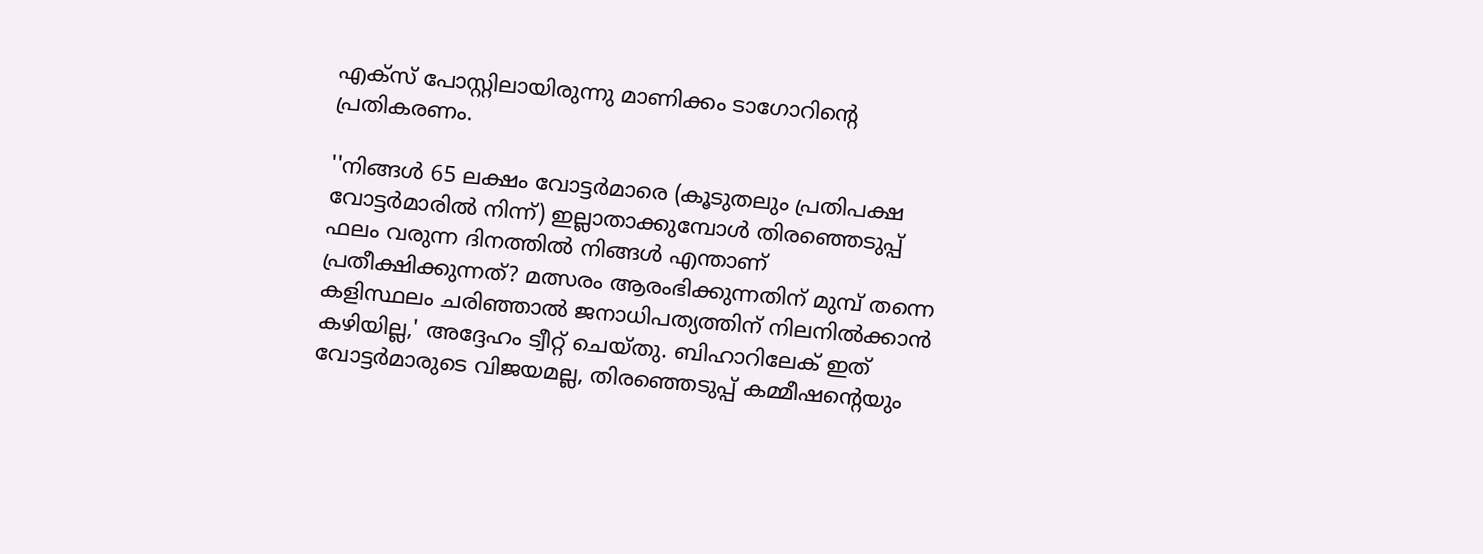എക്‌സ് പോസ്റ്റിലായിരുന്നു മാണിക്കം ടാഗോറിന്റെ പ്രതികരണം.

''നിങ്ങള്‍ 65 ലക്ഷം വോട്ടര്‍മാരെ (കൂടുതലും പ്രതിപക്ഷ വോട്ടര്‍മാരില്‍ നിന്ന്) ഇല്ലാതാക്കുമ്പോള്‍ തിരഞ്ഞെടുപ്പ് ഫലം വരുന്ന ദിനത്തില്‍ നിങ്ങള്‍ എന്താണ് പ്രതീക്ഷിക്കുന്നത്? മത്സരം ആരംഭിക്കുന്നതിന് മുമ്പ് തന്നെ കളിസ്ഥലം ചരിഞ്ഞാല്‍ ജനാധിപത്യത്തിന് നിലനില്‍ക്കാന്‍ കഴിയില്ല,' അദ്ദേഹം ട്വീറ്റ് ചെയ്തു. ബിഹാറിലേക് ഇത് വോട്ടര്‍മാരുടെ വിജയമല്ല, തിരഞ്ഞെടുപ്പ് കമ്മീഷന്റെയും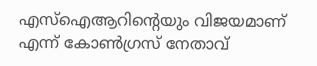എസ്ഐആറിന്റെയും വിജയമാണ് എന്ന് കോണ്‍ഗ്രസ് നേതാവ്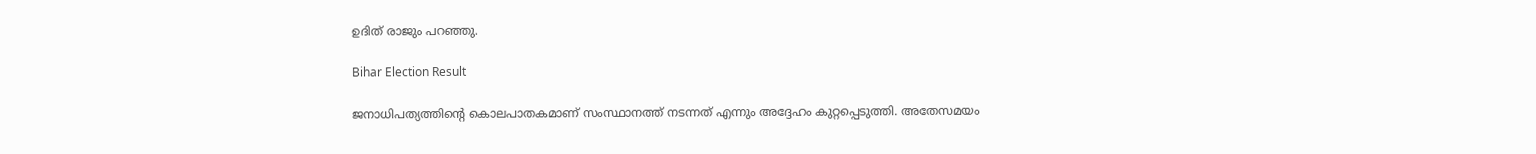ഉദിത് രാജും പറഞ്ഞു.

Bihar Election Result

ജനാധിപത്യത്തിന്റെ കൊലപാതകമാണ് സംസ്ഥാനത്ത് നടന്നത് എന്നും അദ്ദേഹം കുറ്റപ്പെടുത്തി. അതേസമയം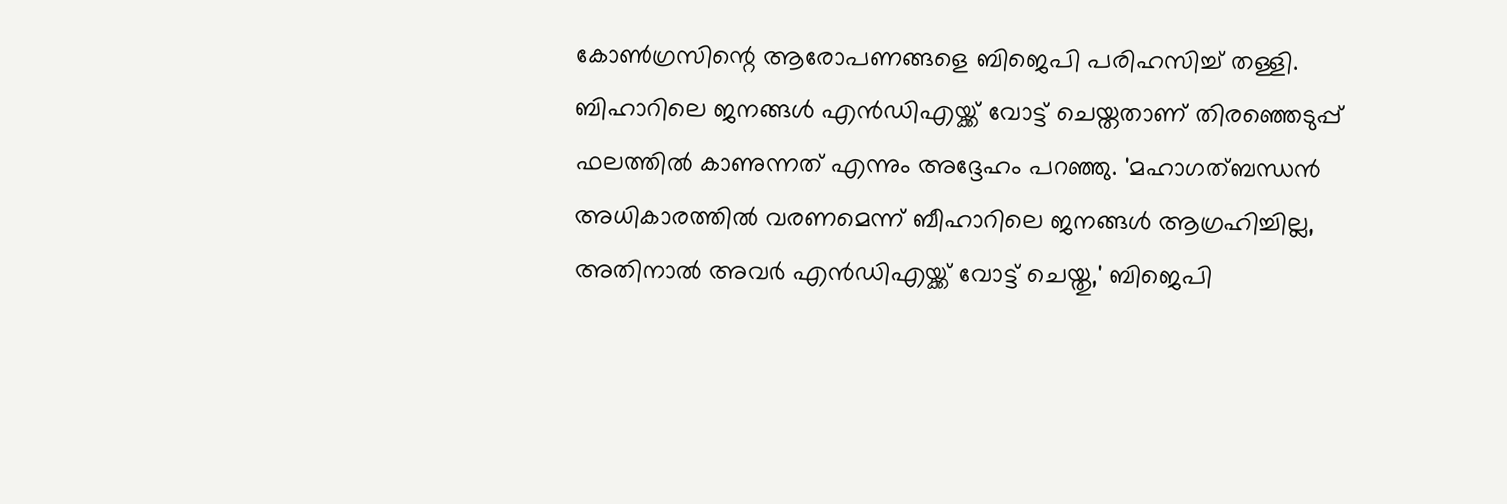കോണ്‍ഗ്രസിന്റെ ആരോപണങ്ങളെ ബിജെപി പരിഹസിച്ച് തള്ളി. ബിഹാറിലെ ജനങ്ങള്‍ എന്‍ഡിഎയ്ക്ക് വോട്ട് ചെയ്തതാണ് തിരഞ്ഞെടുപ്പ് ഫലത്തില്‍ കാണുന്നത് എന്നും അദ്ദേഹം പറഞ്ഞു. 'മഹാഗത്ബന്ധന്‍ അധികാരത്തില്‍ വരണമെന്ന് ബീഹാറിലെ ജനങ്ങള്‍ ആഗ്രഹിച്ചില്ല, അതിനാല്‍ അവര്‍ എന്‍ഡിഎയ്ക്ക് വോട്ട് ചെയ്തു,' ബിജെപി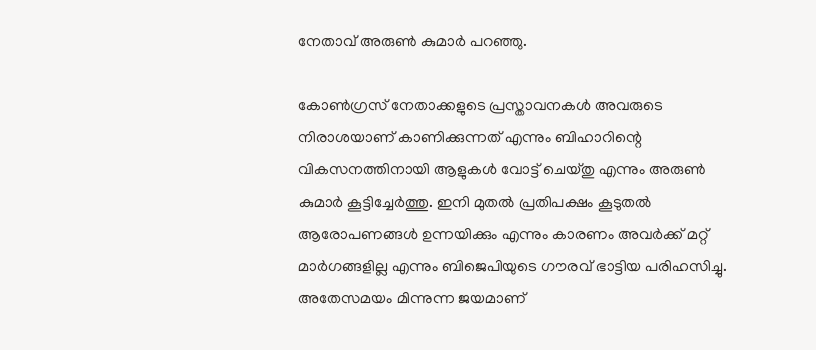നേതാവ് അരുണ്‍ കുമാര്‍ പറഞ്ഞു.

കോണ്‍ഗ്രസ് നേതാക്കളുടെ പ്രസ്താവനകള്‍ അവരുടെ നിരാശയാണ് കാണിക്കുന്നത് എന്നും ബിഹാറിന്റെ വികസനത്തിനായി ആളുകള്‍ വോട്ട് ചെയ്തു എന്നും അരുണ്‍ കുമാര്‍ കൂട്ടിച്ചേര്‍ത്തു. ഇനി മുതല്‍ പ്രതിപക്ഷം കൂടുതല്‍ ആരോപണങ്ങള്‍ ഉന്നയിക്കും എന്നും കാരണം അവര്‍ക്ക് മറ്റ് മാര്‍ഗങ്ങളില്ല എന്നും ബിജെപിയുടെ ഗൗരവ് ഭാട്ടിയ പരിഹസിച്ചു. അതേസമയം മിന്നുന്ന ജയമാണ്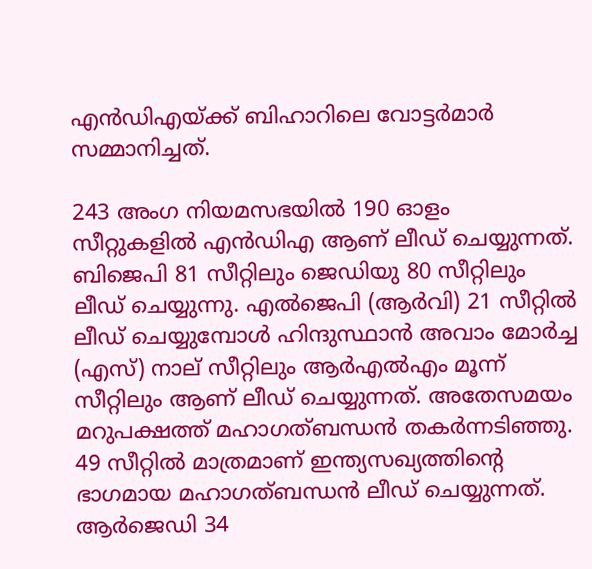എന്‍ഡിഎയ്ക്ക് ബിഹാറിലെ വോട്ടര്‍മാര്‍ സമ്മാനിച്ചത്.

243 അംഗ നിയമസഭയില്‍ 190 ഓളം സീറ്റുകളില്‍ എന്‍ഡിഎ ആണ് ലീഡ് ചെയ്യുന്നത്. ബിജെപി 81 സീറ്റിലും ജെഡിയു 80 സീറ്റിലും ലീഡ് ചെയ്യുന്നു. എല്‍ജെപി (ആര്‍വി) 21 സീറ്റില്‍ ലീഡ് ചെയ്യുമ്പോള്‍ ഹിന്ദുസ്ഥാന്‍ അവാം മോര്‍ച്ച (എസ്) നാല് സീറ്റിലും ആര്‍എല്‍എം മൂന്ന് സീറ്റിലും ആണ് ലീഡ് ചെയ്യുന്നത്. അതേസമയം മറുപക്ഷത്ത് മഹാഗത്ബന്ധന്‍ തകര്‍ന്നടിഞ്ഞു. 49 സീറ്റില്‍ മാത്രമാണ് ഇന്ത്യസഖ്യത്തിന്റെ ഭാഗമായ മഹാഗത്ബന്ധന്‍ ലീഡ് ചെയ്യുന്നത്. ആര്‍ജെഡി 34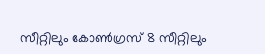സീറ്റിലും കോണ്‍ഗ്രസ് 8 സീറ്റിലും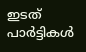ഇടത് പാര്‍ട്ടികള്‍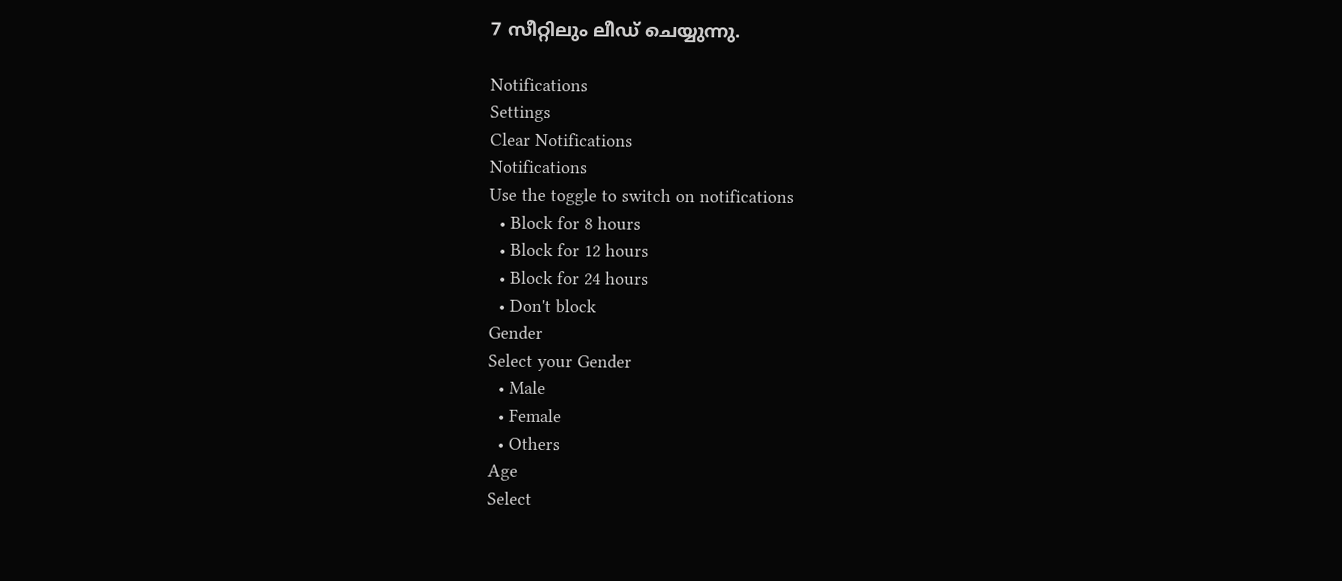7 സീറ്റിലും ലീഡ് ചെയ്യുന്നു.

Notifications
Settings
Clear Notifications
Notifications
Use the toggle to switch on notifications
  • Block for 8 hours
  • Block for 12 hours
  • Block for 24 hours
  • Don't block
Gender
Select your Gender
  • Male
  • Female
  • Others
Age
Select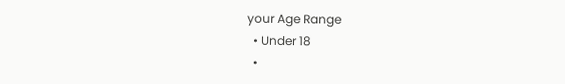your Age Range
  • Under 18
  •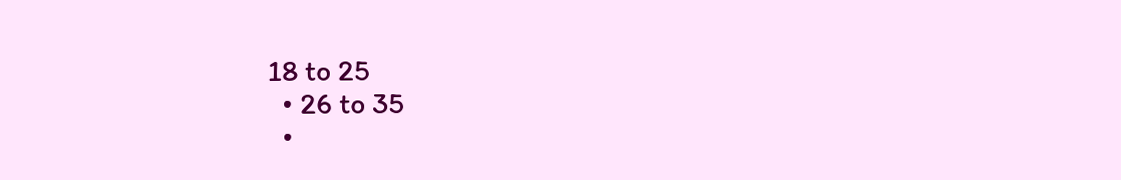18 to 25
  • 26 to 35
  •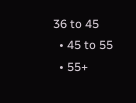36 to 45
  • 45 to 55
  • 55+